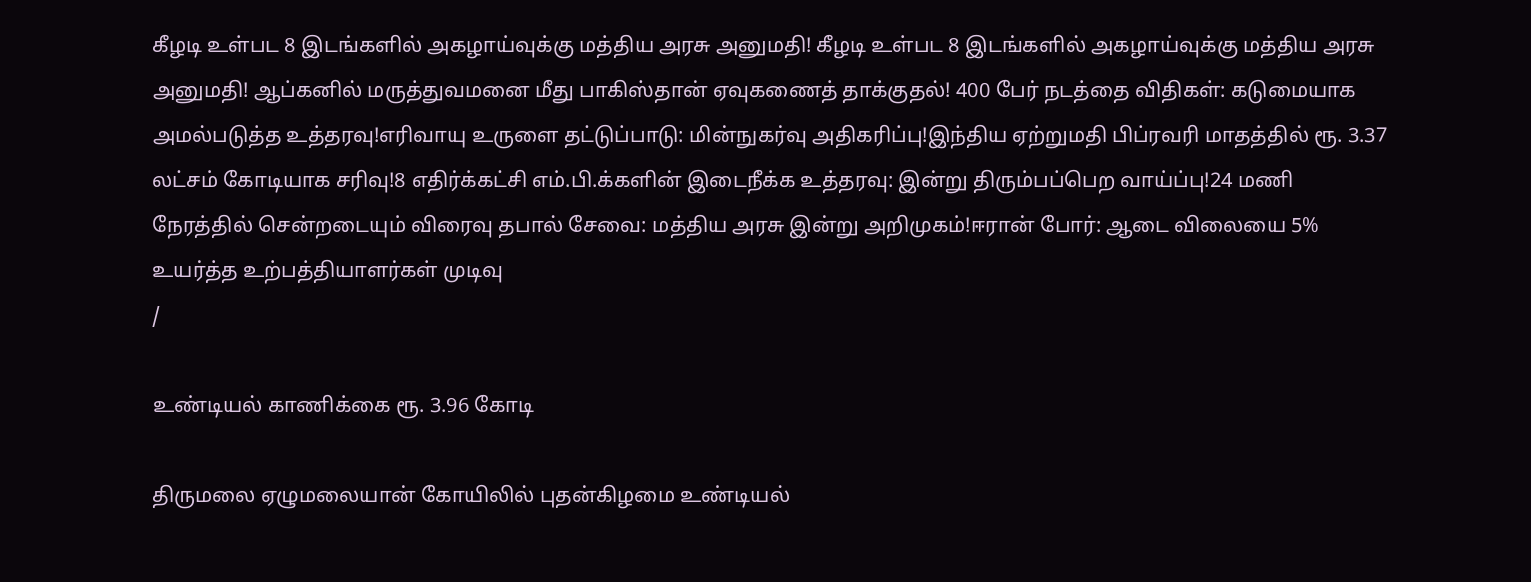கீழடி உள்பட 8 இடங்களில் அகழாய்வுக்கு மத்திய அரசு அனுமதி! கீழடி உள்பட 8 இடங்களில் அகழாய்வுக்கு மத்திய அரசு அனுமதி! ஆப்கனில் மருத்துவமனை மீது பாகிஸ்தான் ஏவுகணைத் தாக்குதல்! 400 பேர் நடத்தை விதிகள்: கடுமையாக அமல்படுத்த உத்தரவு!எரிவாயு உருளை தட்டுப்பாடு: மின்நுகர்வு அதிகரிப்பு!இந்திய ஏற்றுமதி பிப்ரவரி மாதத்தில் ரூ. 3.37 லட்சம் கோடியாக சரிவு!8 எதிர்க்கட்சி எம்.பி.க்களின் இடைநீக்க உத்தரவு: இன்று திரும்பப்பெற வாய்ப்பு!24 மணி நேரத்தில் சென்றடையும் விரைவு தபால் சேவை: மத்திய அரசு இன்று அறிமுகம்!ஈரான் போர்: ஆடை விலையை 5% உயர்த்த உற்பத்தியாளர்கள் முடிவு
/

உண்டியல் காணிக்கை ரூ. 3.96 கோடி

திருமலை ஏழுமலையான் கோயிலில் புதன்கிழமை உண்டியல்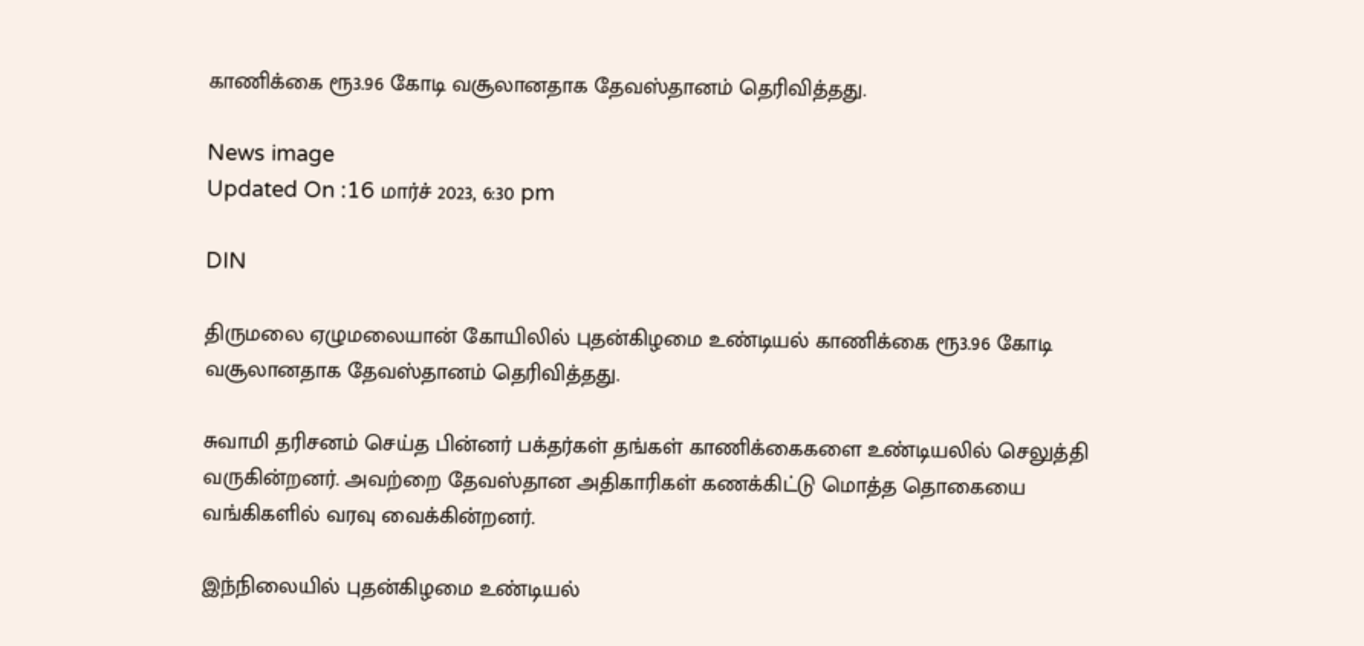காணிக்கை ரூ3.96 கோடி வசூலானதாக தேவஸ்தானம் தெரிவித்தது.

News image
Updated On :16 மார்ச் 2023, 6:30 pm

DIN

திருமலை ஏழுமலையான் கோயிலில் புதன்கிழமை உண்டியல் காணிக்கை ரூ3.96 கோடி வசூலானதாக தேவஸ்தானம் தெரிவித்தது.

சுவாமி தரிசனம் செய்த பின்னர் பக்தர்கள் தங்கள் காணிக்கைகளை உண்டியலில் செலுத்தி வருகின்றனர். அவற்றை தேவஸ்தான அதிகாரிகள் கணக்கிட்டு மொத்த தொகையை வங்கிகளில் வரவு வைக்கின்றனர்.

இந்நிலையில் புதன்கிழமை உண்டியல்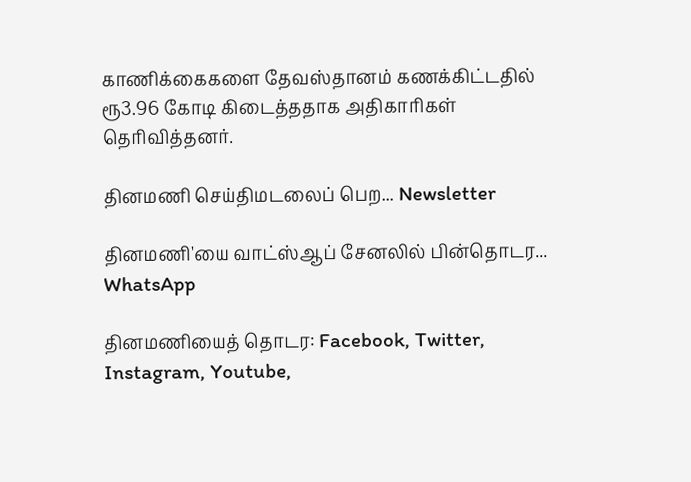காணிக்கைகளை தேவஸ்தானம் கணக்கிட்டதில் ரூ3.96 கோடி கிடைத்ததாக அதிகாரிகள் தெரிவித்தனர்.

தினமணி செய்திமடலைப் பெற... Newsletter

தினமணி'யை வாட்ஸ்ஆப் சேனலில் பின்தொடர... WhatsApp

தினமணியைத் தொடர: Facebook, Twitter, Instagram, Youtube,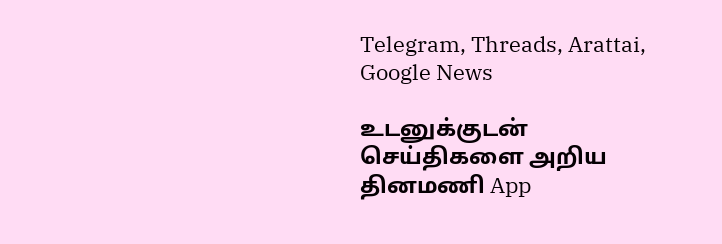Telegram, Threads, Arattai, Google News

உடனுக்குடன் செய்திகளை அறிய தினமணி App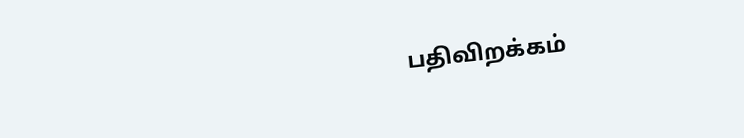பதிவிறக்கம்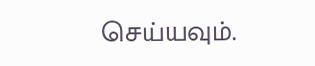செய்யவும்.